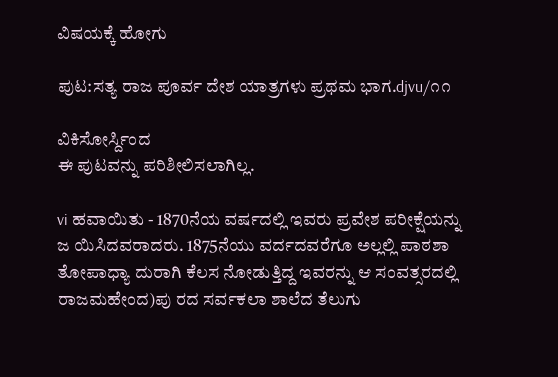ವಿಷಯಕ್ಕೆ ಹೋಗು

ಪುಟ:ಸತ್ಯ ರಾಜ ಪೂರ್ವ ದೇಶ ಯಾತ್ರಗಳು ಪ್ರಥಮ ಭಾಗ.djvu/೧೧

ವಿಕಿಸೋರ್ಸ್ದಿಂದ
ಈ ಪುಟವನ್ನು ಪರಿಶೀಲಿಸಲಾಗಿಲ್ಲ.

vi ಹವಾಯಿತು - 1870ನೆಯ ವರ್ಷದಲ್ಲಿ ಇವರು ಪ್ರವೇಶ ಪರೀಕ್ಷೆಯನ್ನು ಜ ಯಿಸಿದವರಾದರು. 1875ನೆಯು ವರ್ದದವರೆಗೂ ಅಲ್ಲಲ್ಲಿ ಪಾಠಶಾ ತೋಪಾಧ್ಯಾ ದುರಾಗಿ ಕೆಲಸ ನೋಡುತ್ತಿದ್ದ ಇವರನ್ನು ಆ ಸಂವತ್ಸರದಲ್ಲಿ ರಾಜಮಹೇಂದ)ಪು ರದ ಸರ್ವಕಲಾ ಶಾಲೆದ ತೆಲುಗು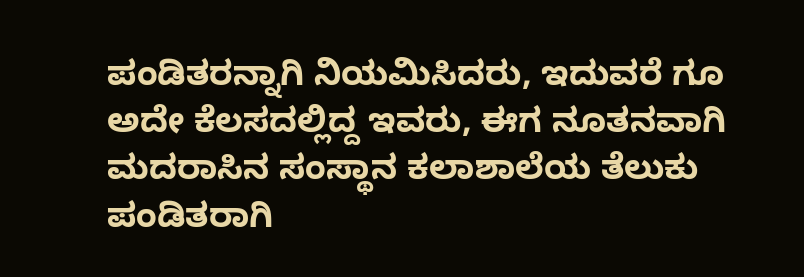ಪಂಡಿತರನ್ನಾಗಿ ನಿಯಮಿಸಿದರು, ಇದುವರೆ ಗೂ ಅದೇ ಕೆಲಸದಲ್ಲಿದ್ದ ಇವರು, ಈಗ ನೂತನವಾಗಿ ಮದರಾಸಿನ ಸಂಸ್ಥಾನ ಕಲಾಶಾಲೆಯ ತೆಲುಕು ಪಂಡಿತರಾಗಿ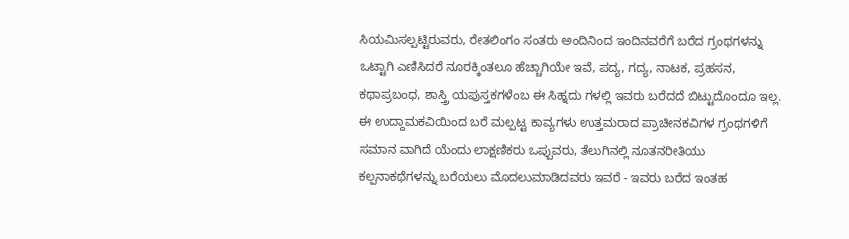ಸಿಯಮಿಸಲ್ಪಟ್ಟಿರುವರು, ರೇತಲಿಂಗಂ ಸಂತರು ಅಂದಿನಿಂದ ಇಂದಿನವರೆಗೆ ಬರೆದ ಗ್ರಂಥಗಳನ್ನು ಒಟ್ಟಾಗಿ ಎಣಿಸಿದರೆ ನೂರಕ್ಕಿಂತಲೂ ಹೆಚ್ಚಾಗಿಯೇ ಇವೆ, ಪದ್ಯ, ಗದ್ಯ, ನಾಟಕ, ಪ್ರಹಸನ, ಕಥಾಪ್ರಬಂಧ, ಶಾಸ್ತ್ರಿ ಯಪುಸ್ತಕಗಳೆಂಬ ಈ ಸಿಹ್ನದು ಗಳಲ್ಲಿ ಇವರು ಬರೆದದೆ ಬಿಟ್ಟುದೊಂದೂ ಇಲ್ಲ. ಈ ಉದ್ದಾಮಕವಿಯಿಂದ ಬರೆ ಮಲ್ಪಟ್ಟ ಕಾವ್ಯಗಳು ಉತ್ತಮರಾದ ಪ್ರಾಚೀನಕವಿಗಳ ಗ್ರಂಥಗಳಿಗೆ ಸಮಾನ ವಾಗಿದೆ ಯೆಂದು ಲಾಕ್ಷಣಿಕರು ಒಪ್ಪುವರು, ತೆಲುಗಿನಲ್ಲಿ ನೂತನರೀತಿಯು ಕಲ್ಪನಾಕಥೆಗಳನ್ನು ಬರೆಯಲು ಮೊದಲುಮಾಡಿದವರು ಇವರೆ - ಇವರು ಬರೆದ ಇಂತಹ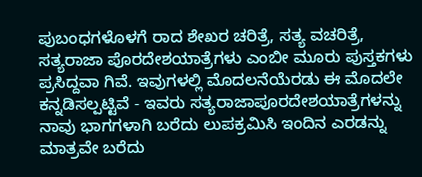ಪುಬಂಧಗಳೊಳಗೆ ರಾದ ಶೇಖರ ಚರಿತ್ರೆ, ಸತ್ಯ ವಚರಿತ್ರೆ, ಸತ್ಯರಾಜಾ ಪೊರದೇಶಯಾತ್ರೆಗಳು ಎಂಬೀ ಮೂರು ಪುಸ್ತಕಗಳು ಪ್ರಸಿದ್ದವಾ ಗಿವೆ. ಇವುಗಳಲ್ಲಿ ಮೊದಲನೆಯೆರಡು ಈ ಮೊದಲೇ ಕನ್ನಡಿಸಲ್ಪಟ್ಟಿವೆ - ಇವರು ಸತ್ಯರಾಜಾಪೂರದೇಶಯಾತ್ರೆಗಳನ್ನು ನಾವು ಭಾಗಗಳಾಗಿ ಬರೆದು ಲುಪಕ್ರಮಿಸಿ ಇಂದಿನ ಎರಡನ್ನು ಮಾತ್ರವೇ ಬರೆದು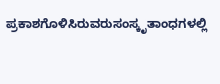ಪ್ರಕಾಶಗೊಳಿಸಿರುವರುಸಂಸ್ಕೃತಾಂಧಗಳಲ್ಲಿ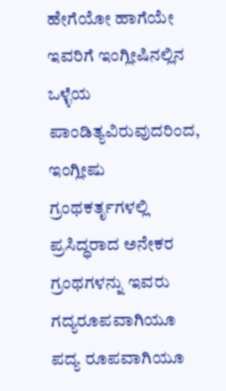ಹೇಗೆಯೋ ಹಾಗೆಯೇ ಇವರಿಗೆ ಇಂಗ್ಲೀಷಿನಲ್ಲಿನ ಒಳ್ಳೆಯ ಪಾಂಡಿತ್ಯವಿರುವುದರಿಂದ, ಇಂಗ್ಲೀಷು ಗ್ರಂಥಕರ್ತೃಗಳಲ್ಲಿ ಪ್ರಸಿದ್ಧರಾದ ಅನೇಕರ ಗ್ರಂಥಗಳನ್ನು ಇವರು ಗದ್ಯರೂಪವಾಗಿಯೂ ಪದ್ಯ ರೂಪವಾಗಿಯೂ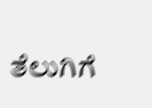ತೆಲುಗಿಗೆ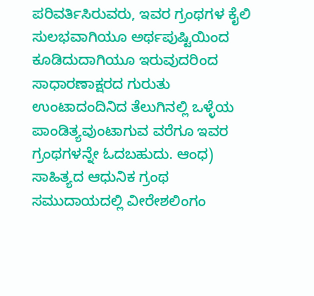ಪರಿವರ್ತಿಸಿರುವರು, ಇವರ ಗ್ರಂಥಗಳ ಕೈಲಿ ಸುಲಭವಾಗಿಯೂ ಅರ್ಥಪುಷ್ಟಿಯಿಂದ ಕೂಡಿದುದಾಗಿಯೂ ಇರುವುದರಿಂದ ಸಾಧಾರಣಾಕ್ಷರದ ಗುರುತು ಉಂಟಾದಂದಿನಿದ ತೆಲುಗಿನಲ್ಲಿ ಒಳ್ಳೆಯ ಪಾಂಡಿತ್ಯವುಂಟಾಗುವ ವರೆಗೂ ಇವರ ಗ್ರಂಥಗಳನ್ನೇ ಓದಬಹುದು. ಆಂಧ) ಸಾಹಿತ್ಯದ ಆಧುನಿಕ ಗ್ರಂಥ ಸಮುದಾಯದಲ್ಲಿ ವೀರೇಶಲಿಂಗಂ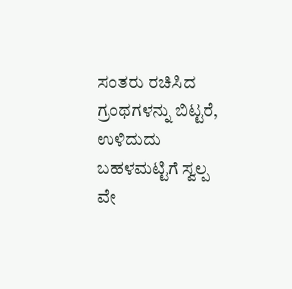ಸಂತರು ರಚಿಸಿದ ಗ್ರಂಥಗಳನ್ನು ಬಿಟ್ಟರೆ, ಉಳಿದುದು ಬಹಳಮಟ್ಟಿಗೆ ಸ್ವಲ್ಪ ವೇ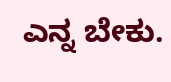ಎನ್ನ ಬೇಕು.